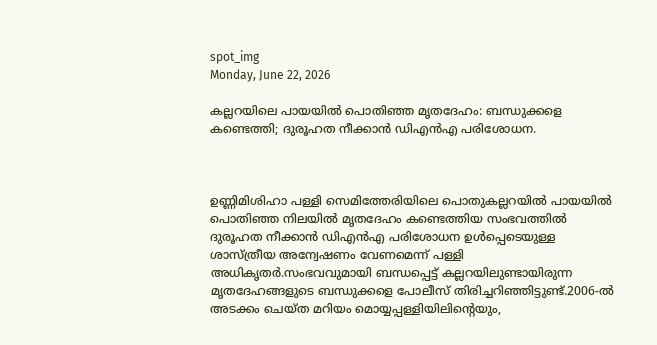spot_img
Monday, June 22, 2026

കല്ലറയിലെ പായയില്‍ പൊതിഞ്ഞ മൃതദേഹം: ബന്ധുക്കളെ കണ്ടെത്തി; ദുരൂഹത നീക്കാൻ ഡിഎൻഎ പരിശോധന.



ഉണ്ണിമിശിഹാ പള്ളി സെമിത്തേരിയിലെ പൊതുകല്ലറയില്‍ പായയില്‍ പൊതിഞ്ഞ നിലയില്‍ മൃതദേഹം കണ്ടെത്തിയ സംഭവത്തില്‍ ദുരൂഹത നീക്കാൻ ഡിഎൻഎ പരിശോധന ഉള്‍പ്പെടെയുള്ള ശാസ്ത്രീയ അന്വേഷണം വേണമെന്ന് പള്ളി അധികൃതർ.സംഭവവുമായി ബന്ധപ്പെട്ട് കല്ലറയിലുണ്ടായിരുന്ന മൃതദേഹങ്ങളുടെ ബന്ധുക്കളെ പോലീസ് തിരിച്ചറിഞ്ഞിട്ടുണ്ട്.2006-ല്‍ അടക്കം ചെയ്ത മറിയം മൊയ്യപ്പള്ളിയിലിന്റെയും,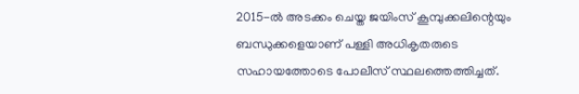2015-ല്‍ അടക്കം ചെയ്ത ജയിംസ് കൂമ്പുക്കലിന്റെയും ബന്ധുക്കളെയാണ് പള്ളി അധികൃതരുടെ സഹായത്തോടെ പോലീസ് സ്ഥലത്തെത്തിച്ചത്.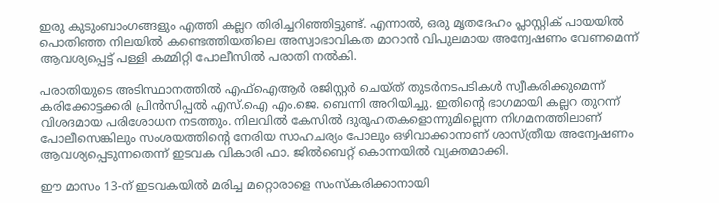ഇരു കുടുംബാംഗങ്ങളും എത്തി കല്ലറ തിരിച്ചറിഞ്ഞിട്ടുണ്ട്. എന്നാല്‍, ഒരു മൃതദേഹം പ്ലാസ്റ്റിക് പായയില്‍ പൊതിഞ്ഞ നിലയില്‍ കണ്ടെത്തിയതിലെ അസ്വാഭാവികത മാറാൻ വിപുലമായ അന്വേഷണം വേണമെന്ന് ആവശ്യപ്പെട്ട് പള്ളി കമ്മിറ്റി പോലീസില്‍ പരാതി നല്‍കി.

പരാതിയുടെ അടിസ്ഥാനത്തില്‍ എഫ്‌ഐആർ രജിസ്റ്റർ ചെയ്ത് തുടർനടപടികള്‍ സ്വീകരിക്കുമെന്ന് കരിക്കോട്ടക്കരി പ്രിൻസിപ്പല്‍ എസ്.ഐ എം.ജെ. ബെന്നി അറിയിച്ചു. ഇതിന്റെ ഭാഗമായി കല്ലറ തുറന്ന് വിശദമായ പരിശോധന നടത്തും. നിലവില്‍ കേസില്‍ ദുരൂഹതകളൊന്നുമില്ലെന്ന നിഗമനത്തിലാണ് പോലീസെങ്കിലും സംശയത്തിന്റെ നേരിയ സാഹചര്യം പോലും ഒഴിവാക്കാനാണ് ശാസ്ത്രീയ അന്വേഷണം ആവശ്യപ്പെടുന്നതെന്ന് ഇടവക വികാരി ഫാ. ജില്‍ബെറ്റ് കൊന്നയില്‍ വ്യക്തമാക്കി.

ഈ മാസം 13-ന് ഇടവകയില്‍ മരിച്ച മറ്റൊരാളെ സംസ്കരിക്കാനായി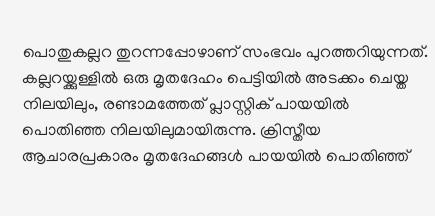പൊതുകല്ലറ തുറന്നപ്പോഴാണ് സംഭവം പുറത്തറിയുന്നത്. കല്ലറയ്ക്കുള്ളില്‍ ഒരു മൃതദേഹം പെട്ടിയില്‍ അടക്കം ചെയ്ത നിലയിലും, രണ്ടാമത്തേത് പ്ലാസ്റ്റിക് പായയില്‍ പൊതിഞ്ഞ നിലയിലുമായിരുന്നു. ക്രിസ്തീയ ആചാരപ്രകാരം മൃതദേഹങ്ങള്‍ പായയില്‍ പൊതിഞ്ഞ്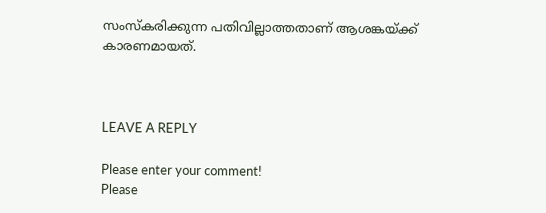സംസ്കരിക്കുന്ന പതിവില്ലാത്തതാണ് ആശങ്കയ്ക്ക് കാരണമായത്.



LEAVE A REPLY

Please enter your comment!
Please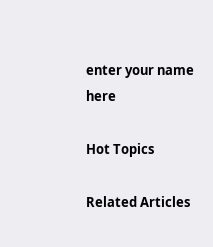enter your name here

Hot Topics

Related Articles